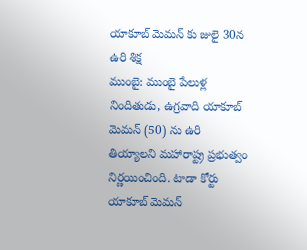యాకూబ్ మెమన్ కు జులై 30న ఉరి శిక్ష
ముంబై: ముంబై పేలుళ్ల నిందితుడు, ఉగ్రవాది యాకూబ్ మెమన్ (50) ను ఉరి తియ్యాలని మహారాష్ట్ర ప్రభుత్వం నిర్ణయించింది. టాడా కోర్టు యాకూబ్ మెమన్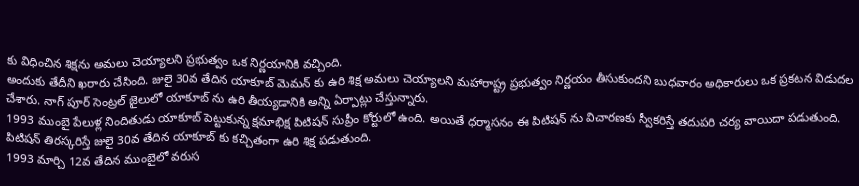కు విధించిన శిక్షను అమలు చెయ్యాలని ప్రభుత్వం ఒక నిర్ణయానికి వచ్చింది.
అందుకు తేదీని ఖరారు చేసింది. జులై 30వ తేదిన యాకూబ్ మెమన్ కు ఉరి శిక్ష అమలు చెయ్యాలని మహారాష్ట్ర ప్రభుత్వం నిర్ణయం తీసుకుందని బుధవారం అధికారులు ఒక ప్రకటన విడుదల చేశారు. నాగ్ పూర్ సెంట్రల్ జైలులో యాకూబ్ ను ఉరి తీయ్యడానికి అన్ని ఏర్పాట్లు చేస్తున్నారు.
1993 ముంబై పేలుళ్ల నిందితుడు యాకూబ్ పెట్టుకున్న క్షమాభిక్ష పిటిషన్ సుప్రీం కోర్టులో ఉంది. అయితే ధర్మాసనం ఈ పిటిషన్ ను విచారణకు స్వీకరిస్తే తదుపరి చర్య వాయిదా పడుతుంది. పిటిషన్ తిరస్కరిస్తే జులై 30వ తేదిన యాకూబ్ కు కచ్చితంగా ఉరి శిక్ష పడుతుంది.
1993 మార్చి 12వ తేదిన ముంబైలో వరుస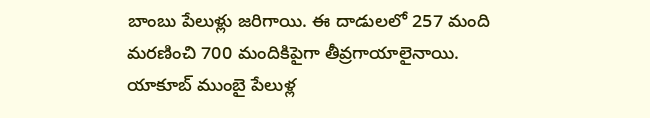బాంబు పేలుళ్లు జరిగాయి. ఈ దాడులలో 257 మంది మరణించి 700 మందికిపైగా తీవ్రగాయాలైనాయి. యాకూబ్ ముంబై పేలుళ్ల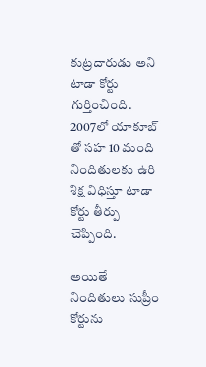కుట్రదారుడు అని టాడా కోర్టు గుర్తించింది. 2007లో యాకూబ్ తో సహ 10 మంది నిందితులకు ఉరి శిక్ష విధిస్తూ టాడా కోర్టు తీర్పు చెప్పింది.

అయితే నిందితులు సుప్రీం కోర్టును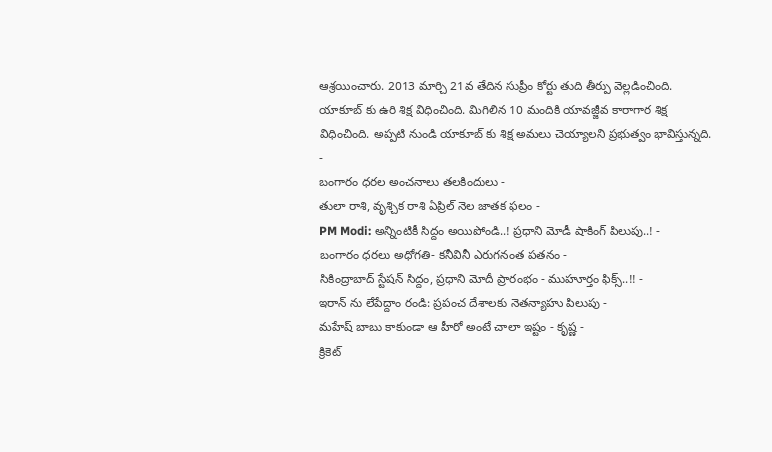ఆశ్రయించారు. 2013 మార్చి 21వ తేదిన సుప్రీం కోర్టు తుది తీర్పు వెల్లడించింది. యాకూబ్ కు ఉరి శిక్ష విధించింది. మిగిలిన 10 మందికి యావజ్జీవ కారాగార శిక్ష విధించింది. అప్పటి నుండి యాకూబ్ కు శిక్ష అమలు చెయ్యాలని ప్రభుత్వం భావిస్తున్నది.
-
బంగారం ధరల అంచనాలు తలకిందులు -
తులా రాశి, వృశ్చిక రాశి ఏప్రిల్ నెల జాతక ఫలం -
PM Modi: అన్నింటికీ సిద్దం అయిపోండి..! ప్రధాని మోడీ షాకింగ్ పిలుపు..! -
బంగారం ధరలు అధోగతి- కనీవినీ ఎరుగనంత పతనం -
సికింద్రాబాద్ స్టేషన్ సిద్దం, ప్రధాని మోదీ ప్రారంభం - ముహూర్తం ఫిక్స్..!! -
ఇరాన్ ను లేపేద్దాం రండి: ప్రపంచ దేశాలకు నెతన్యాహు పిలుపు -
మహేష్ బాబు కాకుండా ఆ హీరో అంటే చాలా ఇష్టం - కృష్ణ -
క్రికెట్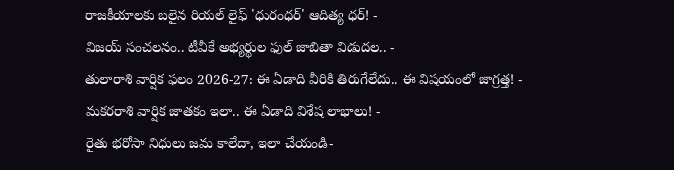రాజకీయాలకు బలైన రియల్ లైఫ్ 'ధురంధర్' ఆదిత్య ధర్! -
విజయ్ సంచలనం.. టీవీకే అభ్యర్థుల ఫుల్ జాబితా విడుదల.. -
తులారాశి వార్షిక ఫలం 2026-27: ఈ ఏడాది వీరికి తిరుగేలేదు.. ఈ విషయంలో జాగ్రత్త! -
మకరరాశి వార్షిక జాతకం ఇలా.. ఈ ఏడాది విశేష లాభాలు! -
రైతు భరోసా నిధులు జమ కాలేదా, ఇలా చేయండి-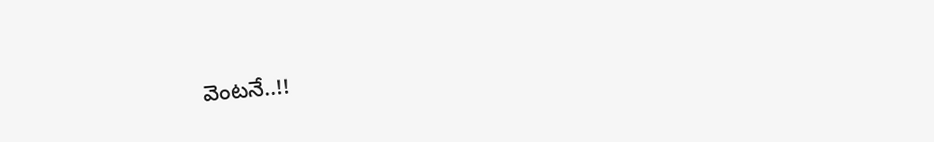వెంటనే..!!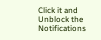Click it and Unblock the Notifications